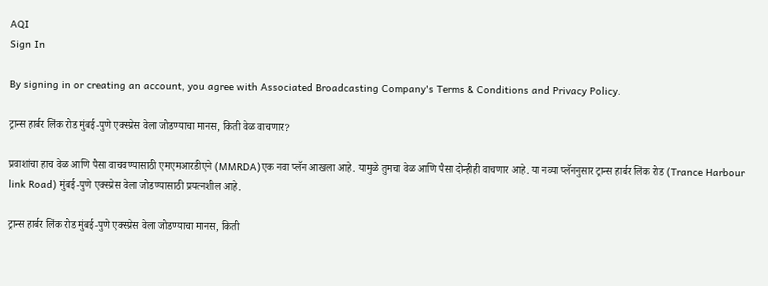AQI
Sign In

By signing in or creating an account, you agree with Associated Broadcasting Company's Terms & Conditions and Privacy Policy.

ट्रान्स हार्बर लिंक रोड मुंबई-पुणे एक्स्प्रेस वेला जोडण्याचा मानस, किती वेळ वाचणार?

प्रवाशांचा हाच वेळ आणि पैसा वाचवण्यासाठी एमएमआरडीएने (MMRDA)एक नवा प्लॅन आखला आहे. यामुळे तुमचा वेळ आणि पैसा दोन्हीही वाचणार आहे. या नव्या प्लॅननुसार ट्रान्स हार्बर लिंक रोड (Trance Harbour link Road) मुंबई-पुणे एक्स्प्रेस वेला जोडण्यासाठी प्रयत्नशील आहे.

ट्रान्स हार्बर लिंक रोड मुंबई-पुणे एक्स्प्रेस वेला जोडण्याचा मानस, किती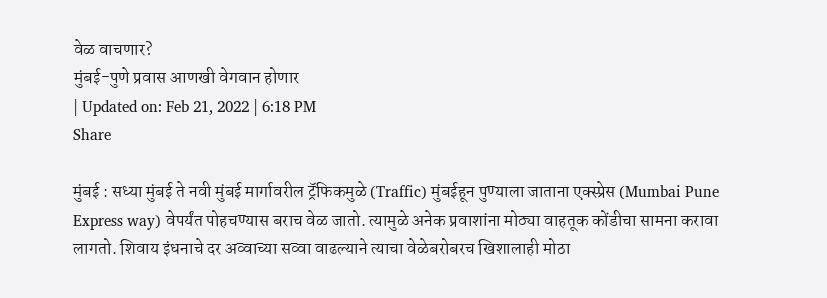वेळ वाचणार?
मुंबई-पुणे प्रवास आणखी वेगवान होणार
| Updated on: Feb 21, 2022 | 6:18 PM
Share

मुंबई : सध्या मुंबई ते नवी मुंबई मार्गावरील ट्रॅफिकमुळे (Traffic) मुंबईहून पुण्याला जाताना एक्स्प्रेस (Mumbai Pune Express way) वेपर्यंत पोहचण्यास बराच वेळ जातो. त्यामुळे अनेक प्रवाशांना मोठ्या वाहतूक कोंडीचा सामना करावा लागतो. शिवाय इंधनाचे दर अव्वाच्या सव्वा वाढल्याने त्याचा वेळेबरोबरच खिशालाही मोठा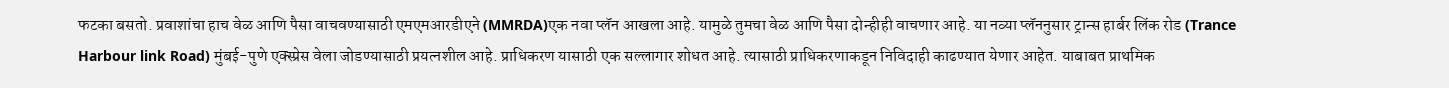फटका बसतो. प्रवाशांचा हाच वेळ आणि पैसा वाचवण्यासाठी एमएमआरडीएने (MMRDA)एक नवा प्लॅन आखला आहे. यामुळे तुमचा वेळ आणि पैसा दोन्हीही वाचणार आहे. या नव्या प्लॅननुसार ट्रान्स हार्बर लिंक रोड (Trance Harbour link Road) मुंबई-पुणे एक्स्प्रेस वेला जोडण्यासाठी प्रयत्नशील आहे. प्राधिकरण यासाठी एक सल्लागार शोधत आहे. त्यासाठी प्राधिकरणाकडून निविदाही काढण्यात येणार आहेत. याबाबत प्राथमिक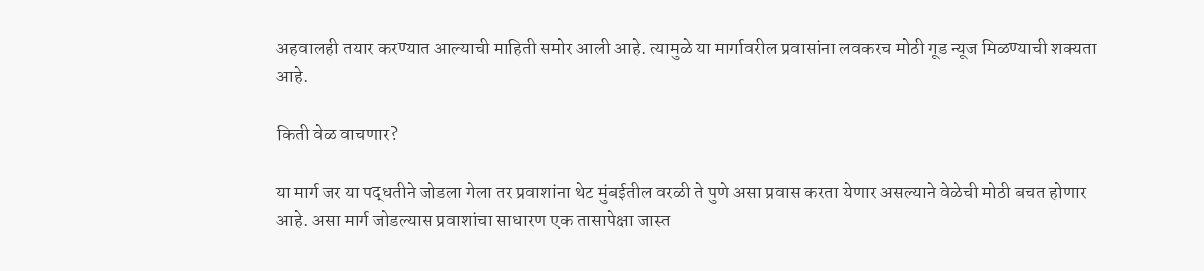अहवालही तयार करण्यात आल्याची माहिती समोर आली आहे. त्यामुळे या मार्गावरील प्रवासांना लवकरच मोठी गूड न्यूज मिळण्याची शक्यता आहे.

किती वेळ वाचणार?

या मार्ग जर या पद्धतीने जोडला गेला तर प्रवाशांना थेट मुंबईतील वरळी ते पुणे असा प्रवास करता येणार असल्याने वेळेची मोठी बचत होणार आहे. असा मार्ग जोडल्यास प्रवाशांचा साधारण एक तासापेक्षा जास्त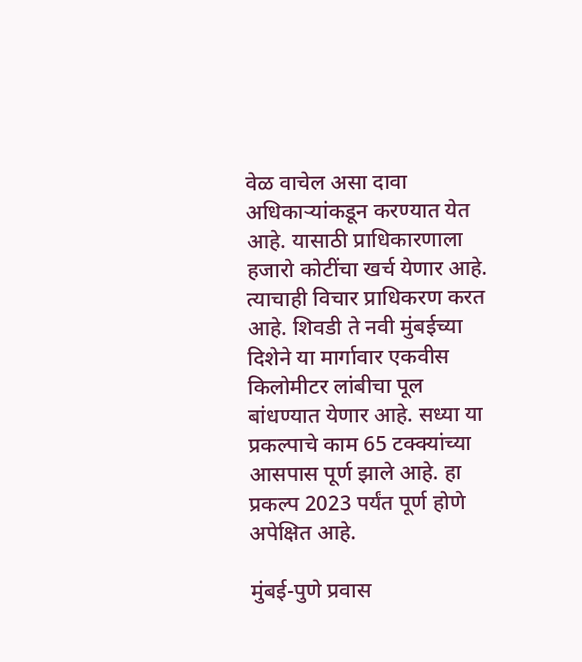वेळ वाचेल असा दावा अधिकाऱ्यांकडून करण्यात येत आहे. यासाठी प्राधिकारणाला हजारो कोटींचा खर्च येणार आहे. त्याचाही विचार प्राधिकरण करत आहे. शिवडी ते नवी मुंबईच्या दिशेने या मार्गावार एकवीस किलोमीटर लांबीचा पूल बांधण्यात येणार आहे. सध्या या प्रकल्पाचे काम 65 टक्क्यांच्या आसपास पूर्ण झाले आहे. हा प्रकल्प 2023 पर्यंत पूर्ण होणे अपेक्षित आहे.

मुंबई-पुणे प्रवास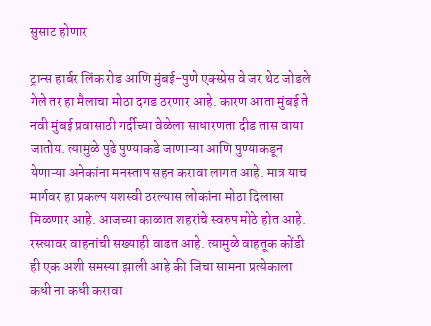सुसाट होणार

ट्रान्स हार्बर लिंक रोड आणि मुंबई-पुणे एक्स्प्रेस वे जर थेट जोडले गेले तर हा मैलाचा मोठा दगड ठरणार आहे. कारण आता मुंबई ते नवी मुंबई प्रवासाठी गर्दीच्या वेळेला साधारणता दीड तास वाया जातोय. त्यामुळे पुढे पुण्याकडे जाणाऱ्या आणि पुण्याकडून येणाऱ्या अनेकांना मनस्ताप सहन करावा लागत आहे. मात्र याच मार्गवर हा प्रकल्प यशस्वी ठरल्यास लोकांना मोठा दिलासा मिळणार आहे. आजच्या काळात शहरांचे स्वरुप मोठे होत आहे. रस्त्यावर वाहनांची सख्याही वाढत आहे. त्यामुळे वाहतूक कोंडी ही एक अशी समस्या झाली आहे की जिचा सामना प्रत्येकाला कधी ना कधी करावा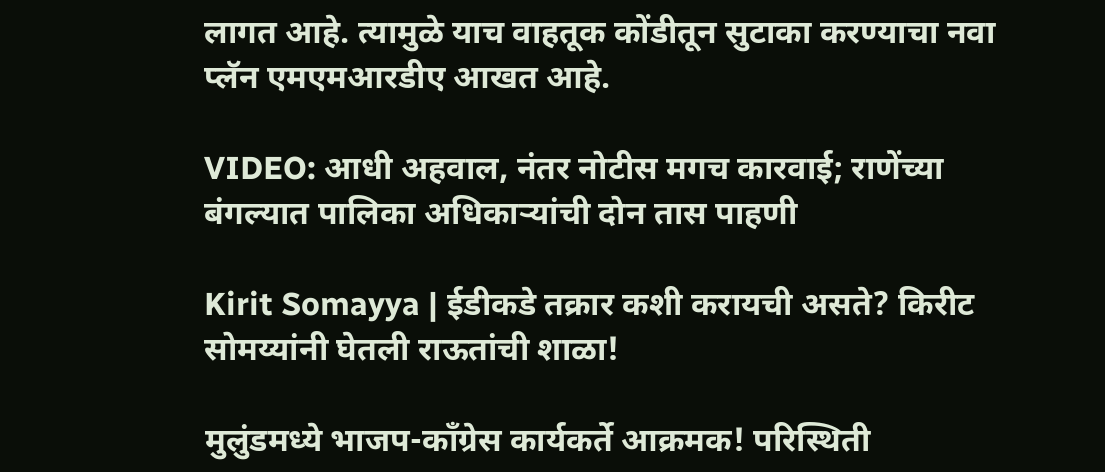लागत आहे. त्यामुळे याच वाहतूक कोंडीतून सुटाका करण्याचा नवा प्लॅन एमएमआरडीए आखत आहे.

VIDEO: आधी अहवाल, नंतर नोटीस मगच कारवाई; राणेंच्या बंगल्यात पालिका अधिकाऱ्यांची दोन तास पाहणी

Kirit Somayya | ईडीकडे तक्रार कशी करायची असते? किरीट सोमय्यांनी घेतली राऊतांची शाळा!

मुलुंडमध्ये भाजप-काँग्रेस कार्यकर्ते आक्रमक! परिस्थिती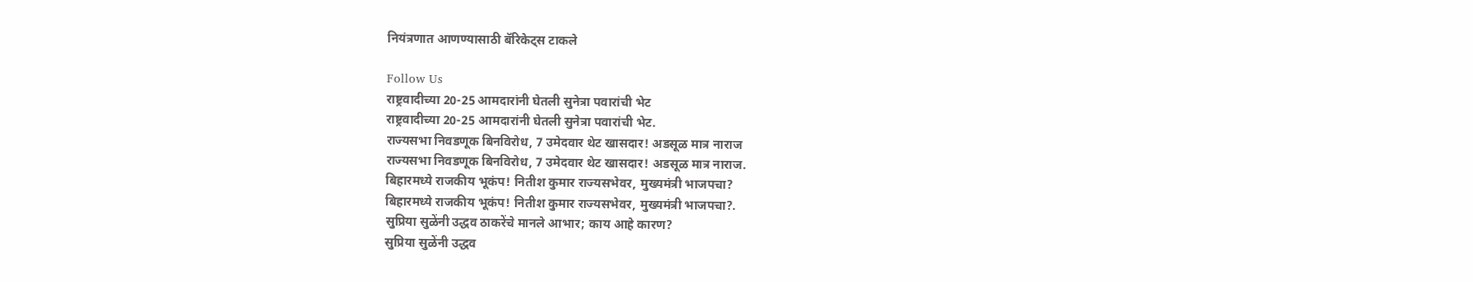नियंत्रणात आणण्यासाठी बॅरिकेट्स टाकले

Follow Us
राष्ट्रवादीच्या 20-25 आमदारांनी घेतली सुनेत्रा पवारांची भेट
राष्ट्रवादीच्या 20-25 आमदारांनी घेतली सुनेत्रा पवारांची भेट.
राज्यसभा निवडणूक बिनविरोध, 7 उमेदवार थेट खासदार! अडसूळ मात्र नाराज
राज्यसभा निवडणूक बिनविरोध, 7 उमेदवार थेट खासदार! अडसूळ मात्र नाराज.
बिहारमध्ये राजकीय भूकंप! नितीश कुमार राज्यसभेवर, मुख्यमंत्री भाजपचा?
बिहारमध्ये राजकीय भूकंप! नितीश कुमार राज्यसभेवर, मुख्यमंत्री भाजपचा?.
सुप्रिया सुळेंनी उद्धव ठाकरेंचे मानले आभार; काय आहे कारण?
सुप्रिया सुळेंनी उद्धव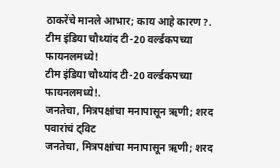ठाकरेंचे मानले आभार; काय आहे कारण?.
टीम इंडिया चौथ्यांद टी-20 वर्ल्डकपच्या फायनलमध्ये!
टीम इंडिया चौथ्यांद टी-20 वर्ल्डकपच्या फायनलमध्ये!.
जनतेचा, मित्रपक्षांचा मनापासून ऋणी; शरद पवारांचं ट्विट
जनतेचा, मित्रपक्षांचा मनापासून ऋणी; शरद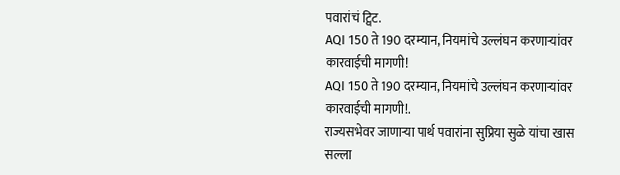पवारांचं ट्विट.
AQI 150 ते 190 दरम्यान, नियमांचे उल्लंघन करणाऱ्यांवर कारवाईची मागणी!
AQI 150 ते 190 दरम्यान, नियमांचे उल्लंघन करणाऱ्यांवर कारवाईची मागणी!.
राज्यसभेवर जाणाऱ्या पार्थ पवारांना सुप्रिया सुळे यांचा खास सल्ला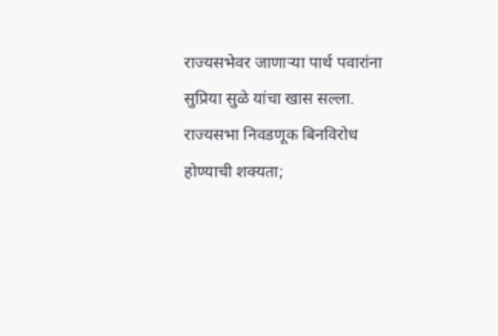राज्यसभेवर जाणाऱ्या पार्थ पवारांना सुप्रिया सुळे यांचा खास सल्ला.
राज्यसभा निवडणूक बिनविरोध होण्याची शक्यता;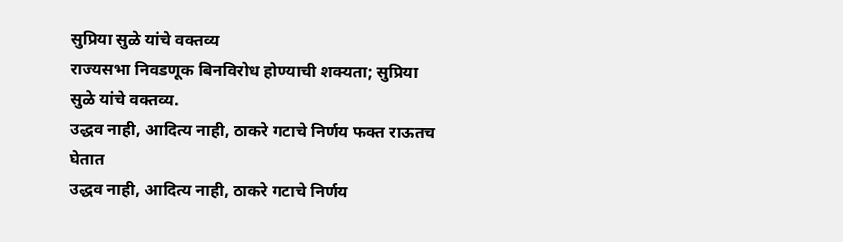सुप्रिया सुळे यांचे वक्तव्य
राज्यसभा निवडणूक बिनविरोध होण्याची शक्यता; सुप्रिया सुळे यांचे वक्तव्य.
उद्धव नाही, आदित्य नाही, ठाकरे गटाचे निर्णय फक्त राऊतच घेतात
उद्धव नाही, आदित्य नाही, ठाकरे गटाचे निर्णय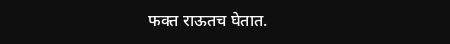फक्त राऊतच घेतात.